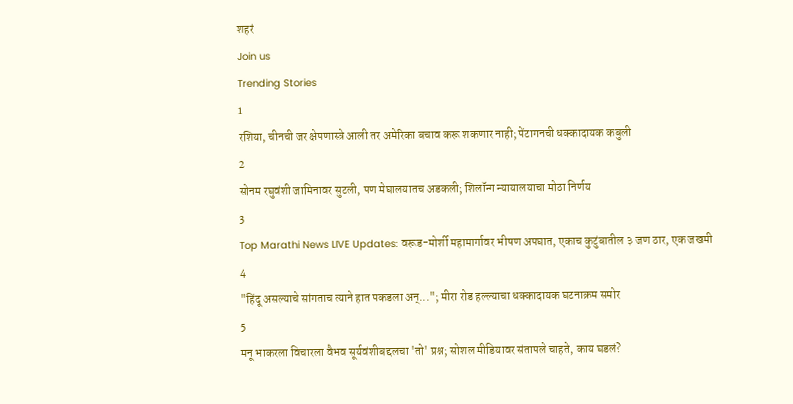शहरं
Join us
Trending Stories
1
रशिया, चीनची जर क्षेपणास्त्रे आली तर अमेरिका बचाव करू शकणार नाही; पेंटागनची धक्कादायक कबुली
2
सोनम रघुवंशी जामिनावर सुटली, पण मेघालयातच अडकली; शिलॉन्ग न्यायालयाचा मोठा निर्णय
3
Top Marathi News LIVE Updates: वरूड-मोर्शी महामार्गावर भीषण अपघात, एकाच कुटुंबातील ३ जण ठार, एक जखमी
4
"हिंदू असल्याचे सांगताच त्याने हात पकडला अन्..."; मीरा रोड हल्ल्याचा धक्कादायक घटनाक्रम समोर
5
मनू भाकरला विचारला वैभव सूर्यवंशीबद्दलचा 'तो' प्रश्न; सोशल मीडियावर संतापले चाहते, काय घडलं?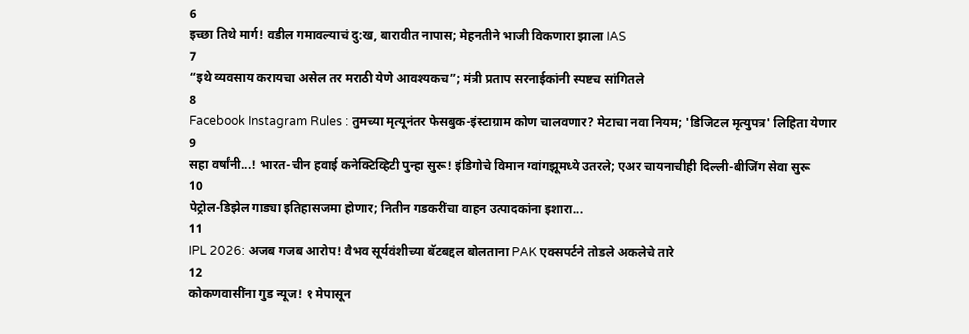6
इच्छा तिथे मार्ग! वडील गमावल्याचं दु:ख, बारावीत नापास; मेहनतीने भाजी विकणारा झाला IAS
7
“इथे व्यवसाय करायचा असेल तर मराठी येणे आवश्यकच”; मंत्री प्रताप सरनाईकांनी स्पष्टच सांगितले
8
Facebook Instagram Rules : तुमच्या मृत्यूनंतर फेसबुक-इंस्टाग्राम कोण चालवणार? मेटाचा नवा नियम; 'डिजिटल मृत्युपत्र' लिहिता येणार
9
सहा वर्षांनी...! भारत-चीन हवाई कनेक्टिव्हिटी पुन्हा सुरू! इंडिगोचे विमान ग्वांगझूमध्ये उतरले; एअर चायनाचीही दिल्ली-बीजिंग सेवा सुरू
10
पेट्रोल-डिझेल गाड्या इतिहासजमा होणार; नितीन गडकरींचा वाहन उत्पादकांना इशारा...
11
IPL 2026: अजब गजब आरोप! वैभव सूर्यवंशीच्या बॅटबद्दल बोलताना PAK एक्सपर्टने तोडले अकलेचे तारे
12
कोकणवासींना गुड न्यूज! १ मेपासून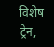विशेष ट्रेन,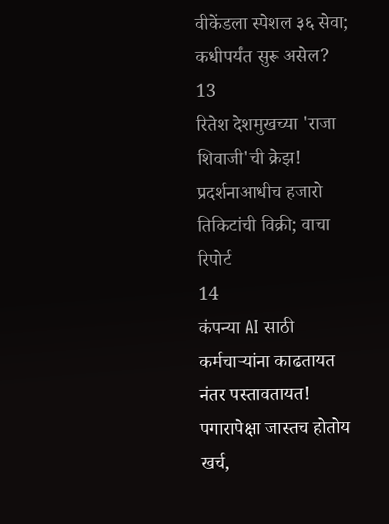वीकेंडला स्पेशल ३६ सेवा; कधीपर्यंत सुरू असेल?
13
रितेश देशमुखच्या 'राजा शिवाजी'ची क्रेझ! प्रदर्शनाआधीच हजारो तिकिटांची विक्री; वाचा रिपोर्ट
14
कंपन्या AI साठी कर्मचाऱ्यांना काढतायत नंतर पस्तावतायत! पगारापेक्षा जास्तच होतोय खर्च,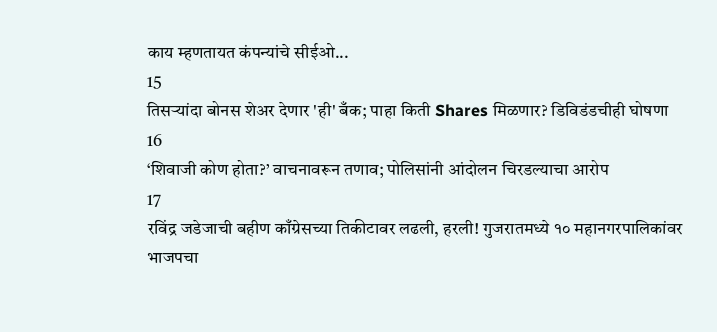काय म्हणतायत कंपन्यांचे सीईओ...
15
तिसऱ्यांदा बोनस शेअर देणार 'ही' बँक; पाहा किती Shares मिळणार? डिविडंडचीही घोषणा
16
‘शिवाजी कोण होता?’ वाचनावरून तणाव; पोलिसांनी आंदोलन चिरडल्याचा आरोप
17
रविंद्र जडेजाची बहीण काँग्रेसच्या तिकीटावर लढली, हरली! गुजरातमध्ये १० महानगरपालिकांवर भाजपचा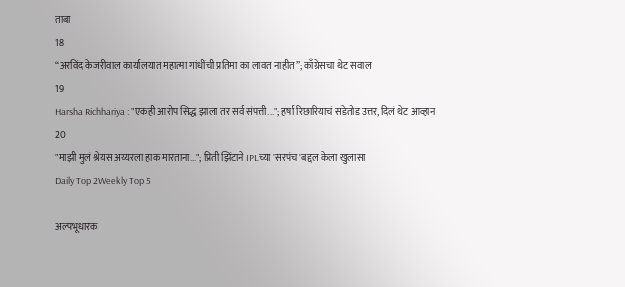ताबा
18
“अरविंद केजरीवाल कार्यालयात महात्मा गांधींची प्रतिमा का लावत नाहीत”; काँग्रेसचा थेट सवाल
19
Harsha Richhariya : "एकही आरोप सिद्ध झाला तर सर्व संपत्ती..."; हर्षा रिछारियाचं सडेतोड उत्तर, दिलं थेट आव्हान
20
"माझी मुलं श्रेयस अय्यरला हाक मारताना..."; प्रिती झिंटाने IPLच्या 'सरपंच'बद्दल केला खुलासा
Daily Top 2Weekly Top 5

अल्पभूधारक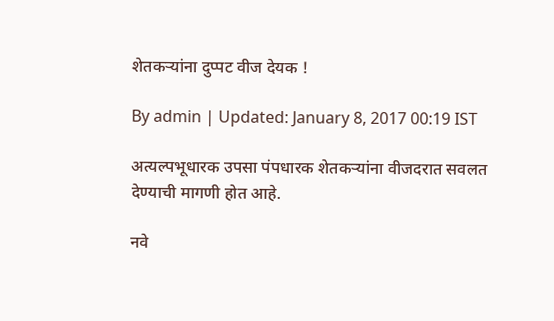शेतकऱ्यांना दुप्पट वीज देयक !

By admin | Updated: January 8, 2017 00:19 IST

अत्यल्पभूधारक उपसा पंपधारक शेतकऱ्यांना वीजदरात सवलत देण्याची मागणी होत आहे.

नवे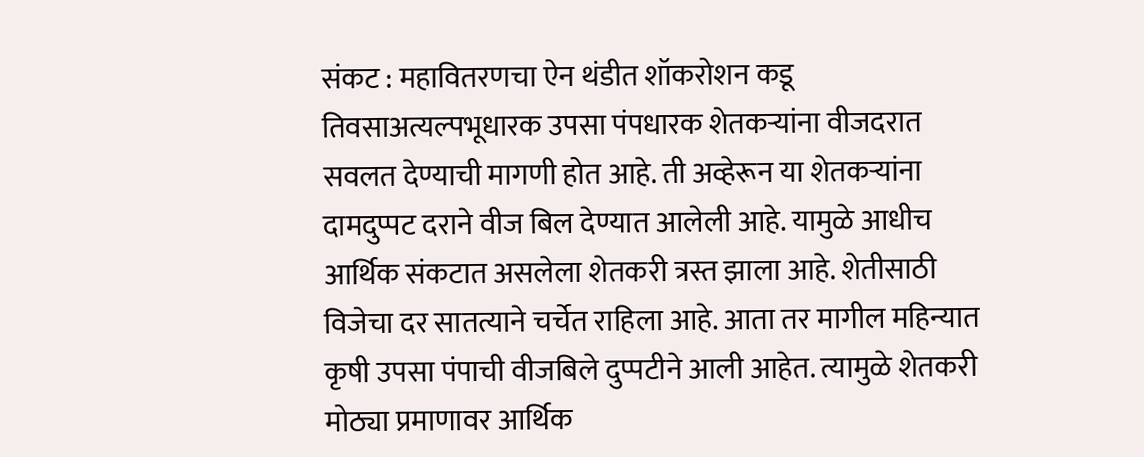संकट : महावितरणचा ऐन थंडीत शॉकरोशन कडू तिवसाअत्यल्पभूधारक उपसा पंपधारक शेतकऱ्यांना वीजदरात सवलत देण्याची मागणी होत आहे. ती अव्हेरून या शेतकऱ्यांना दामदुप्पट दराने वीज बिल देण्यात आलेली आहे. यामुळे आधीच आर्थिक संकटात असलेला शेतकरी त्रस्त झाला आहे. शेतीसाठी विजेचा दर सातत्याने चर्चेत राहिला आहे. आता तर मागील महिन्यात कृषी उपसा पंपाची वीजबिले दुप्पटीने आली आहेत. त्यामुळे शेतकरी मोठ्या प्रमाणावर आर्थिक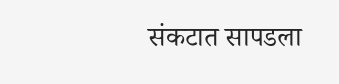संकटात सापडला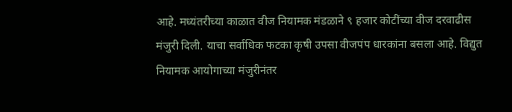आहे. मध्यंतरीच्या काळात वीज नियामक मंडळाने ९ हजार कोटींच्या वीज दरवाढीस मंजुरी दिली. याचा सर्वाधिक फटका कृषी उपसा वीजपंप धारकांना बसला आहे. विद्युत नियामक आयोगाच्या मंजुरीनंतर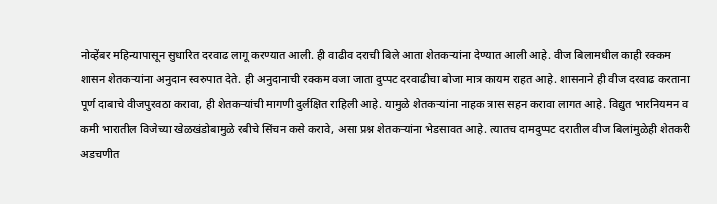नोव्हेंबर महिन्यापासून सुधारित दरवाढ लागू करण्यात आली. ही वाढीव दराची बिले आता शेतकऱ्यांना देण्यात आली आहे. वीज बिलामधील काही रक्कम शासन शेतकऱ्यांना अनुदान स्वरुपात देते. ही अनुदानाची रक्कम वजा जाता दुप्पट दरवाढीचा बोजा मात्र कायम राहत आहे. शासनाने ही वीज दरवाढ करताना पूर्ण दाबाचे वीजपुरवठा करावा, ही शेतकऱ्यांची मागणी दुर्लक्षित राहिली आहे. यामुळे शेतकऱ्यांना नाहक त्रास सहन करावा लागत आहे. विद्युत भारनियमन व कमी भारातील विजेच्या खेळखंडोबामुळे रबीचे सिंचन कसे करावे, असा प्रश्न शेतकऱ्यांना भेडसावत आहे. त्यातच दामदुप्पट दरातील वीज बिलांमुळेही शेतकरी अडचणीत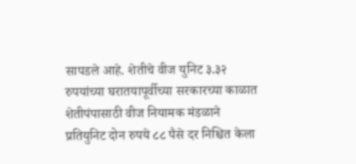सापडले आहे. शेतीचे वीज युनिट ३.३२ रुपयांच्या घरातयापूर्वीच्या सरकारच्या काळात शेतीपंपासाठी वीज नियामक मंडळाने प्रतियुनिट दोन रुपये ८८ पैसे दर निश्चित केला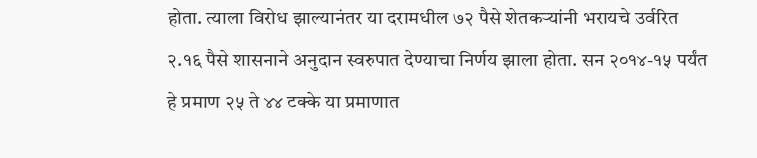होता. त्याला विरोध झाल्यानंतर या दरामधील ७२ पैसे शेतकऱ्यांनी भरायचे उर्वरित २.१६ पैसे शासनाने अनुदान स्वरुपात देण्याचा निर्णय झाला होता. सन २०१४-१५ पर्यंत हे प्रमाण २५ ते ४४ टक्के या प्रमाणात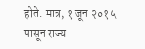होते. मात्र, १ जून २०१५ पासून राज्य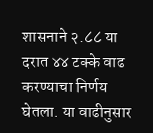शासनाने २.८८ या दरात ४४ टक्के वाढ करण्याचा निर्णय घेतला. या वाढीनुसार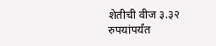शेतीची वीज ३.३२ रुपयांपर्यंत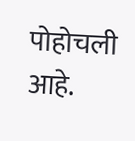पोहोचली आहे.